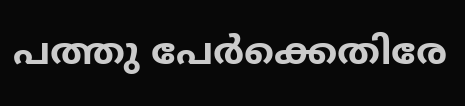പത്തു പേര്‍ക്കെതിരേ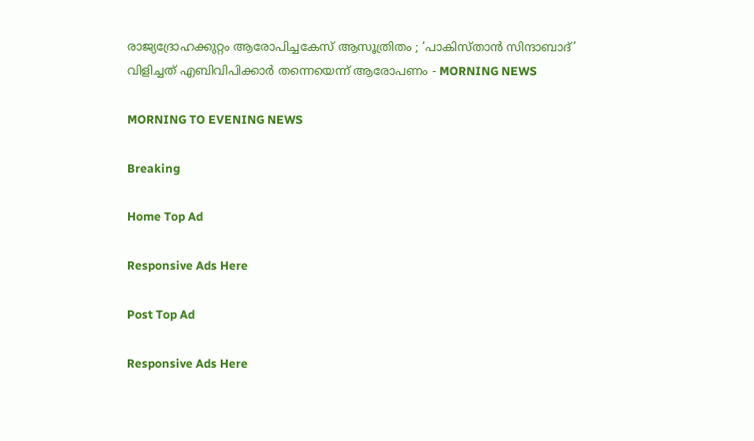രാജ്യദ്രോഹക്കുറ്റം ആരോപിച്ചകേസ് ആസൂത്രിതം ; ‘പാകിസ്താന്‍ സിന്ദാബാദ്’ വിളിച്ചത് എബിവിപിക്കാര്‍ തന്നെയെന്ന് ആരോപണം - MORNING NEWS

MORNING TO EVENING NEWS

Breaking

Home Top Ad

Responsive Ads Here

Post Top Ad

Responsive Ads Here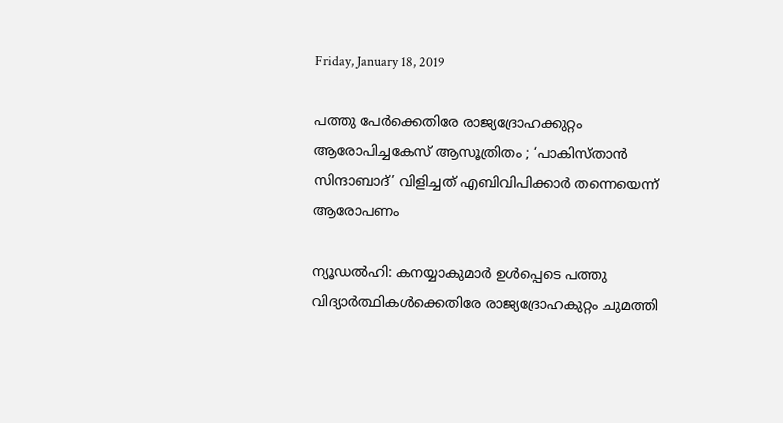Friday, January 18, 2019

പത്തു പേര്‍ക്കെതിരേ രാജ്യദ്രോഹക്കുറ്റം ആരോപിച്ചകേസ് ആസൂത്രിതം ; ‘പാകിസ്താന്‍ സിന്ദാബാദ്’ വിളിച്ചത് എബിവിപിക്കാര്‍ തന്നെയെന്ന് ആരോപണം

ന്യൂഡൽഹി: കനയ്യാകുമാര്‍ ഉള്‍പ്പെടെ പത്തു വിദ്യാര്‍ത്ഥികള്‍ക്കെതിരേ രാജ്യദ്രോഹകുറ്റം ചുമത്തി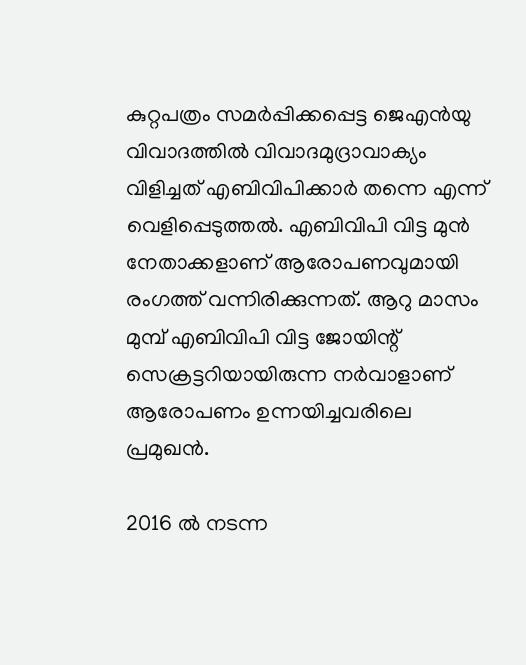കുറ്റപത്രം സമര്‍പ്പിക്കപ്പെട്ട ജെഎന്‍യു വിവാദത്തില്‍ വിവാദമുദ്രാവാക്യം വിളിച്ചത് എബിവിപിക്കാര്‍ തന്നെ എന്ന് വെളിപ്പെടുത്തല്‍. എബിവിപി വിട്ട മുന്‍ നേതാക്കളാണ് ആരോപണവുമായി രംഗത്ത് വന്നിരിക്കുന്നത്. ആറു മാസം മുമ്പ് എബിവിപി വിട്ട ജോയിന്റ് സെക്രട്ടറിയായിരുന്ന നര്‍വാളാണ് ആരോപണം ഉന്നയിച്ചവരിലെ പ്രമുഖന്‍.

2016 ല്‍ നടന്ന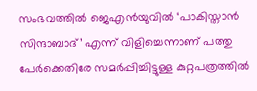സംഭവത്തില്‍ ജെഎന്‍യുവില്‍ ‘പാകിസ്താന്‍ സിന്ദാബാദ്’ എന്ന് വിളിച്ചെന്നാണ് പത്തു പേര്‍ക്കെതിരേ സമര്‍പ്പിച്ചിട്ടുള്ള കുറ്റപത്രത്തില്‍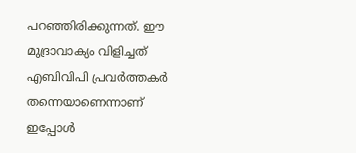പറഞ്ഞിരിക്കുന്നത്. ഈ മുദ്രാവാക്യം വിളിച്ചത് എബിവിപി പ്രവര്‍ത്തകര്‍ തന്നെയാണെന്നാണ് ഇപ്പോള്‍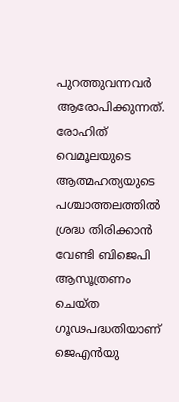പുറത്തുവന്നവര്‍ ആരോപിക്കുന്നത്. രോഹിത് വെമൂലയുടെ ആത്മഹത്യയുടെ പശ്ചാത്തലത്തില്‍ ശ്രദ്ധ തിരിക്കാന്‍ വേണ്ടി ബിജെപി ആസൂത്രണം ചെയ്ത ഗൂഢപദ്ധതിയാണ് ജെഎന്‍യു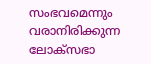സംഭവമെന്നും വരാനിരിക്കുന്ന ലോക്സഭാ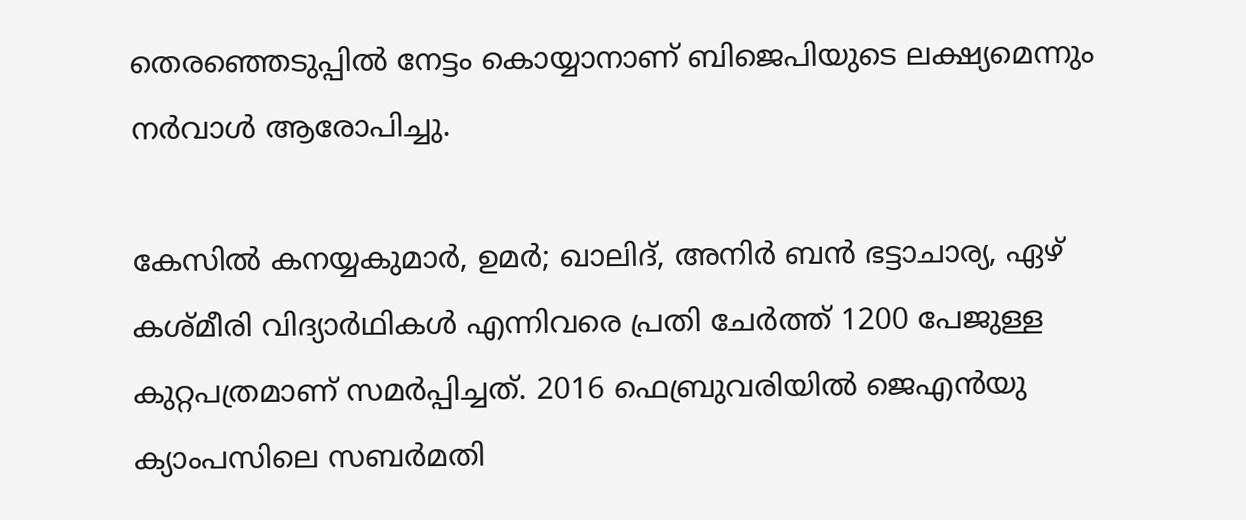തെരഞ്ഞെടുപ്പില്‍ നേട്ടം കൊയ്യാനാണ് ബിജെപിയുടെ ലക്ഷ്യമെന്നും നര്‍വാള്‍ ആരോപിച്ചു.

കേസില്‍ കനയ്യകുമാര്‍, ഉമര്‍; ഖാലിദ്, അനിര്‍ ബന്‍ ഭട്ടാചാര്യ, ഏഴ് കശ്മീരി വിദ്യാര്‍ഥികള്‍ എന്നിവരെ പ്രതി ചേര്‍ത്ത് 1200 പേജുള്ള കുറ്റപത്രമാണ് സമര്‍പ്പിച്ചത്. 2016 ഫെബ്രുവരിയില്‍ ജെഎന്‍യു ക്യാംപസിലെ സബര്‍മതി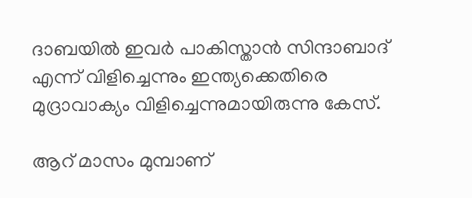ദാബയില്‍ ഇവര്‍ പാകിസ്താന്‍ സിന്ദാബാദ് എന്ന് വിളിച്ചെന്നും ഇന്ത്യക്കെതിരെ മുദ്രാവാക്യം വിളിച്ചെന്നുമായിരുന്നു കേസ്.

ആറ് മാസം മുമ്പാണ്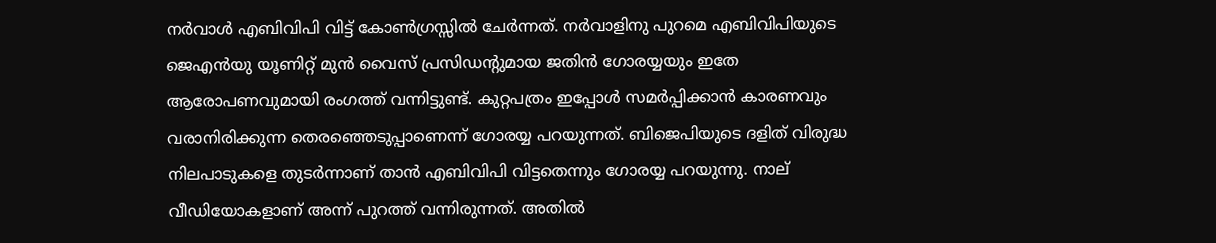നര്‍വാള്‍ എബിവിപി വിട്ട് കോണ്‍ഗ്രസ്സില്‍ ചേര്‍ന്നത്. നര്‍വാളിനു പുറമെ എബിവിപിയുടെ ജെഎന്‍യു യൂണിറ്റ് മുന്‍ വൈസ് പ്രസിഡന്റുമായ ജതിന്‍ ഗോരയ്യയും ഇതേ ആരോപണവുമായി രംഗത്ത് വന്നിട്ടുണ്ട്. കുറ്റപത്രം ഇപ്പോള്‍ സമര്‍പ്പിക്കാന്‍ കാരണവും വരാനിരിക്കുന്ന തെരഞ്ഞെടുപ്പാണെന്ന് ഗോരയ്യ പറയുന്നത്. ബിജെപിയുടെ ദളിത് വിരുദ്ധ നിലപാടുകളെ തുടര്‍ന്നാണ് താന്‍ എബിവിപി വിട്ടതെന്നും ഗോരയ്യ പറയുന്നു. നാല് വീഡിയോകളാണ് അന്ന് പുറത്ത് വന്നിരുന്നത്. അതില്‍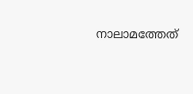നാലാമത്തേത്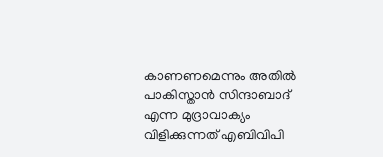കാണണമെന്നും അതില്‍ പാകിസ്താന്‍ സിന്ദാബാദ് എന്ന മുദ്രാവാക്യം വിളിക്കുന്നത് എബിവിപി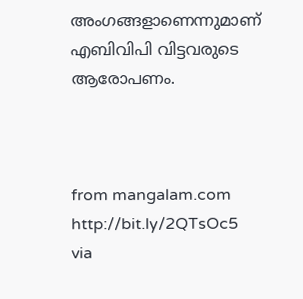അംഗങ്ങളാണെന്നുമാണ് എബിവിപി വിട്ടവരുടെ ആരോപണം.



from mangalam.com http://bit.ly/2QTsOc5
via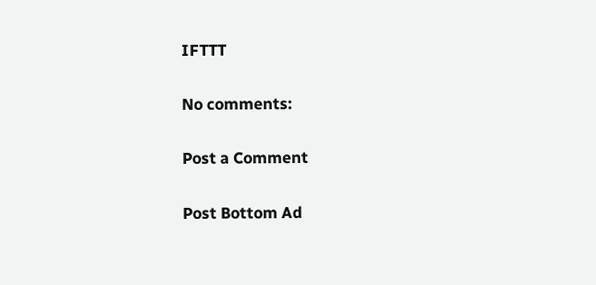IFTTT

No comments:

Post a Comment

Post Bottom Ad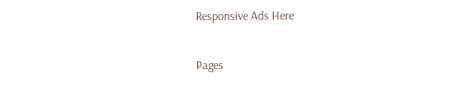Responsive Ads Here

Pages